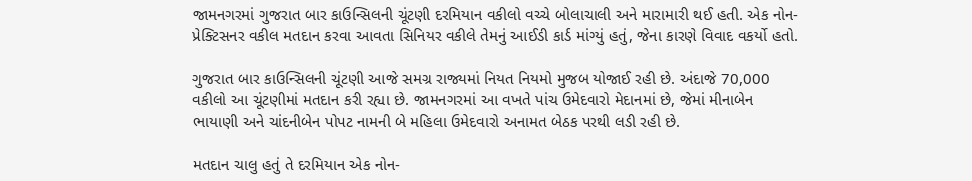જામનગરમાં ગુજરાત બાર કાઉન્સિલની ચૂંટણી દરમિયાન વકીલો વચ્ચે બોલાચાલી અને મારામારી થઈ હતી. એક નોન-પ્રેક્ટિસનર વકીલ મતદાન કરવા આવતા સિનિયર વકીલે તેમનું આઈડી કાર્ડ માંગ્યું હતું, જેના કારણે વિવાદ વકર્યો હતો.

ગુજરાત બાર કાઉન્સિલની ચૂંટણી આજે સમગ્ર રાજ્યમાં નિયત નિયમો મુજબ યોજાઈ રહી છે. અંદાજે 70,000 વકીલો આ ચૂંટણીમાં મતદાન કરી રહ્યા છે. જામનગરમાં આ વખતે પાંચ ઉમેદવારો મેદાનમાં છે, જેમાં મીનાબેન ભાયાણી અને ચાંદનીબેન પોપટ નામની બે મહિલા ઉમેદવારો અનામત બેઠક પરથી લડી રહી છે.

મતદાન ચાલુ હતું તે દરમિયાન એક નોન-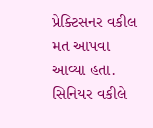પ્રેક્ટિસનર વકીલ મત આપવા આવ્યા હતા. સિનિયર વકીલે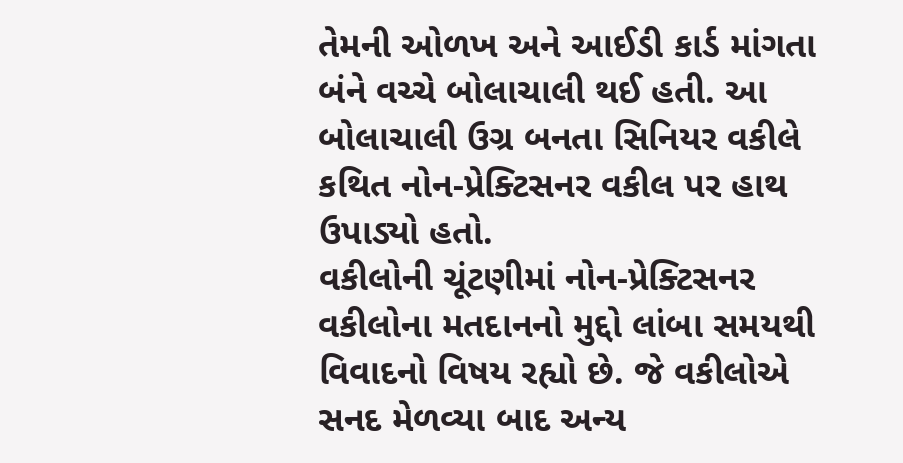તેમની ઓળખ અને આઈડી કાર્ડ માંગતા બંને વચ્ચે બોલાચાલી થઈ હતી. આ બોલાચાલી ઉગ્ર બનતા સિનિયર વકીલે કથિત નોન-પ્રેક્ટિસનર વકીલ પર હાથ ઉપાડ્યો હતો.
વકીલોની ચૂંટણીમાં નોન-પ્રેક્ટિસનર વકીલોના મતદાનનો મુદ્દો લાંબા સમયથી વિવાદનો વિષય રહ્યો છે. જે વકીલોએ સનદ મેળવ્યા બાદ અન્ય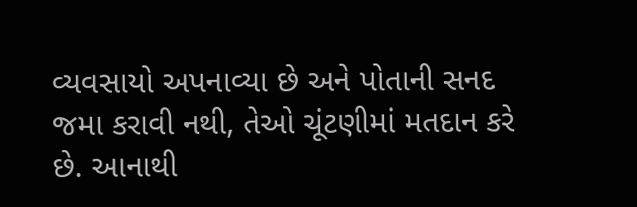વ્યવસાયો અપનાવ્યા છે અને પોતાની સનદ જમા કરાવી નથી, તેઓ ચૂંટણીમાં મતદાન કરે છે. આનાથી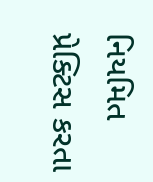નિયમિત પ્રેક્ટિસ કરતા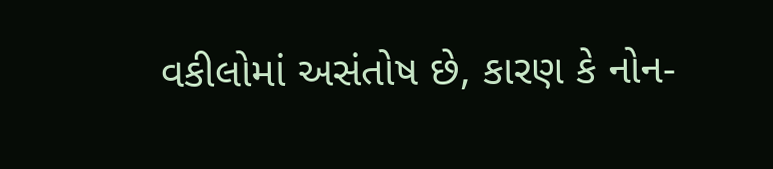વકીલોમાં અસંતોષ છે, કારણ કે નોન-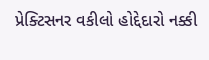પ્રેક્ટિસનર વકીલો હોદ્દેદારો નક્કી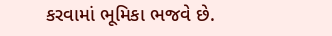કરવામાં ભૂમિકા ભજવે છે.